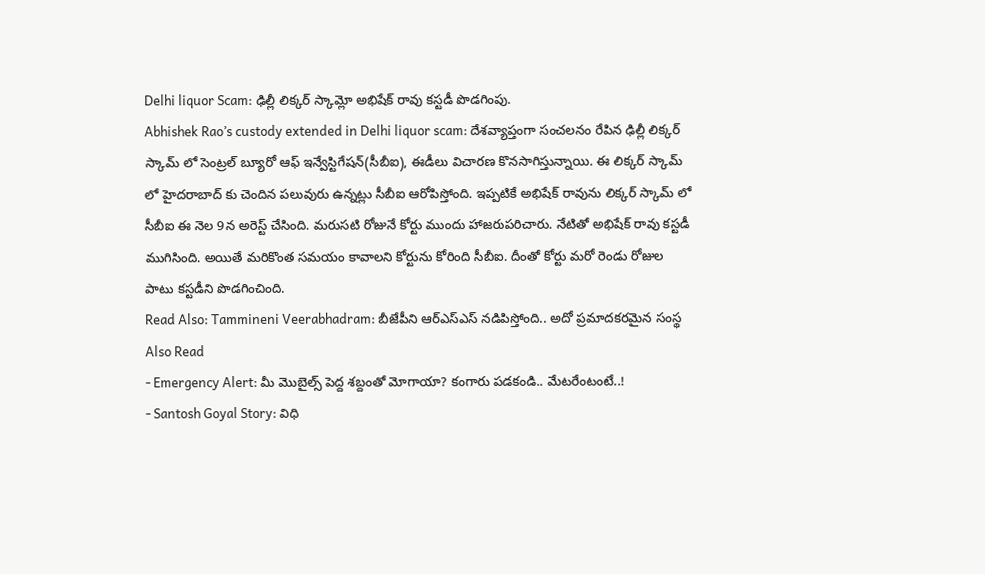Delhi liquor Scam: ఢిల్లీ లిక్కర్ స్కామ్లో అభిషేక్ రావు కస్టడీ పొడగింపు.
Abhishek Rao’s custody extended in Delhi liquor scam: దేశవ్యాప్తంగా సంచలనం రేపిన ఢిల్లీ లిక్కర్ స్కామ్ లో సెంట్రల్ బ్యూరో ఆఫ్ ఇన్వేస్టిగేషన్(సీబీఐ), ఈడీలు విచారణ కొనసాగిస్తున్నాయి. ఈ లిక్కర్ స్కామ్ లో హైదరాబాద్ కు చెందిన పలువురు ఉన్నట్లు సీబీఐ ఆరోపిస్తోంది. ఇప్పటికే అభిషేక్ రావును లిక్కర్ స్కామ్ లో సీబీఐ ఈ నెల 9న అరెస్ట్ చేసింది. మరుసటి రోజునే కోర్టు ముందు హాజరుపరిచారు. నేటితో అభిషేక్ రావు కస్టడీ ముగిసింది. అయితే మరికొంత సమయం కావాలని కోర్టును కోరింది సీబీఐ. దీంతో కోర్టు మరో రెండు రోజుల పాటు కస్టడీని పొడగించింది.
Read Also: Tammineni Veerabhadram: బీజేపీని ఆర్ఎస్ఎస్ నడిపిస్తోంది.. అదో ప్రమాదకరమైన సంస్థ
Also Read
- Emergency Alert: మీ మొబైల్స్ పెద్ద శబ్దంతో మోగాయా? కంగారు పడకండి.. మేటరేంటంటే..!
- Santosh Goyal Story: విధి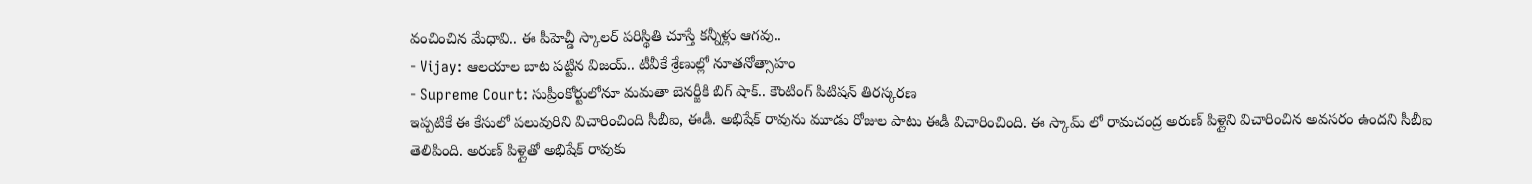వంచించిన మేధావి.. ఈ పీహెచ్డీ స్కాలర్ పరిస్థితి చూస్తే కన్నీళ్లు ఆగవు..
- Vijay: ఆలయాల బాట పట్టిన విజయ్.. టీవీకే శ్రేణుల్లో నూతనోత్సాహం
- Supreme Court: సుప్రీంకోర్టులోనూ మమతా బెనర్జీకి బిగ్ షాక్.. కౌంటింగ్ పిటిషన్ తిరస్కరణ
ఇప్పటికే ఈ కేసులో పలువురిని విచారించింది సీబీఐ, ఈడీ. అభిషేక్ రావును మూడు రోజుల పాటు ఈడీ విచారించింది. ఈ స్కామ్ లో రామచంద్ర అరుణ్ పిళ్లైని విచారించిన అవసరం ఉందని సీబీఐ తెలిపింది. అరుణ్ పిళ్లైతో అభిషేక్ రావుకు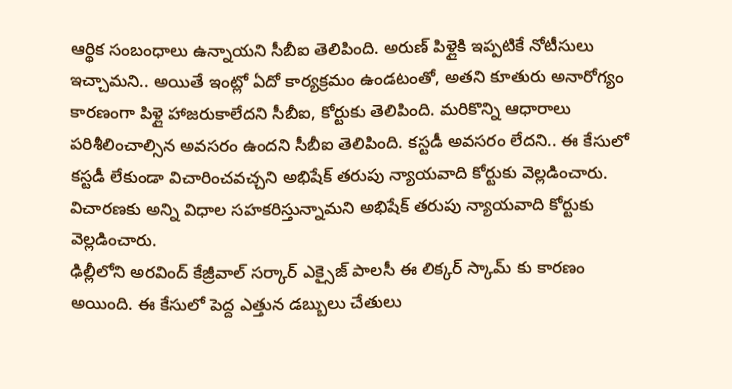ఆర్థిక సంబంధాలు ఉన్నాయని సీబీఐ తెలిపింది. అరుణ్ పిళ్లైకి ఇప్పటికే నోటీసులు ఇచ్చామని.. అయితే ఇంట్లో ఏదో కార్యక్రమం ఉండటంతో, అతని కూతురు అనారోగ్యం కారణంగా పిళ్లై హాజరుకాలేదని సీబీఐ, కోర్టుకు తెలిపింది. మరికొన్ని ఆధారాలు పరిశీలించాల్సిన అవసరం ఉందని సీబీఐ తెలిపింది. కస్టడీ అవసరం లేదని.. ఈ కేసులో కస్టడీ లేకుండా విచారించవచ్చని అభిషేక్ తరుపు న్యాయవాది కోర్టుకు వెల్లడించారు. విచారణకు అన్ని విధాల సహకరిస్తున్నామని అభిషేక్ తరుపు న్యాయవాది కోర్టుకు వెల్లడించారు.
ఢిల్లీలోని అరవింద్ కేజ్రీవాల్ సర్కార్ ఎక్సైజ్ పాలసీ ఈ లిక్కర్ స్కామ్ కు కారణం అయింది. ఈ కేసులో పెద్ద ఎత్తున డబ్బులు చేతులు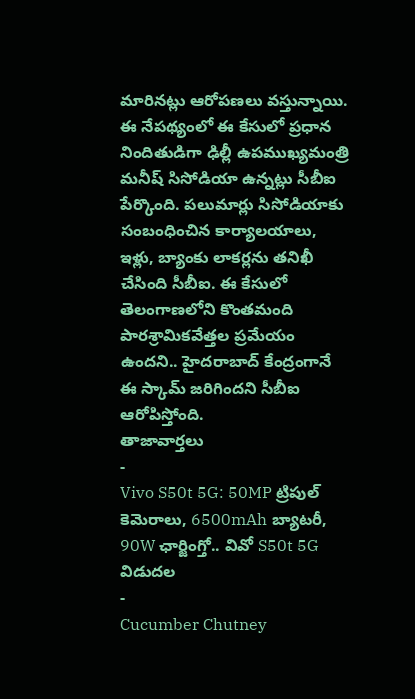మారినట్లు ఆరోపణలు వస్తున్నాయి. ఈ నేపథ్యంలో ఈ కేసులో ప్రధాన నిందితుడిగా ఢిల్లీ ఉపముఖ్యమంత్రి మనీష్ సిసోడియా ఉన్నట్లు సీబీఐ పేర్కొంది. పలుమార్లు సిసోడియాకు సంబంధించిన కార్యాలయాలు, ఇళ్లు, బ్యాంకు లాకర్లను తనిఖీ చేసింది సీబీఐ. ఈ కేసులో తెలంగాణలోని కొంతమంది పారశ్రామికవేత్తల ప్రమేయం ఉందని.. హైదరాబాద్ కేంద్రంగానే ఈ స్కామ్ జరిగిందని సీబీఐ ఆరోపిస్తోంది.
తాజావార్తలు
-
Vivo S50t 5G: 50MP ట్రిపుల్ కెమెరాలు, 6500mAh బ్యాటరీ, 90W ఛార్జింగ్తో.. వివో S50t 5G విడుదల
-
Cucumber Chutney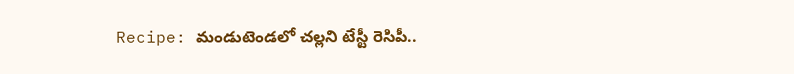Recipe: మండుటెండలో చల్లని టేస్టీ రెసిపీ..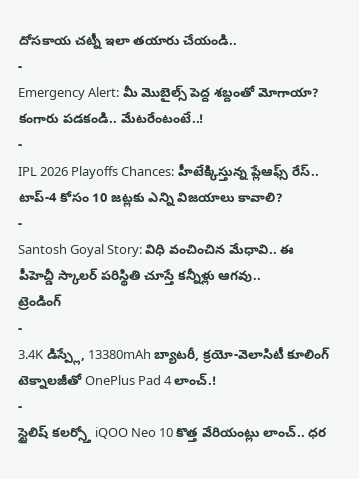దోసకాయ చట్నీ ఇలా తయారు చేయండి..
-
Emergency Alert: మీ మొబైల్స్ పెద్ద శబ్దంతో మోగాయా? కంగారు పడకండి.. మేటరేంటంటే..!
-
IPL 2026 Playoffs Chances: హీటేక్కిస్తున్న ప్లేఆఫ్స్ రేస్.. టాప్-4 కోసం 10 జట్లకు ఎన్ని విజయాలు కావాలి?
-
Santosh Goyal Story: విధి వంచించిన మేధావి.. ఈ పీహెచ్డీ స్కాలర్ పరిస్థితి చూస్తే కన్నీళ్లు ఆగవు..
ట్రెండింగ్
-
3.4K డిస్ప్లే, 13380mAh బ్యాటరీ, క్రయో-వెలాసిటీ కూలింగ్ టెక్నాలజీతో OnePlus Pad 4 లాంచ్.!
-
స్టైలిష్ కలర్స్తో iQOO Neo 10 కొత్త వేరియంట్లు లాంచ్.. ధర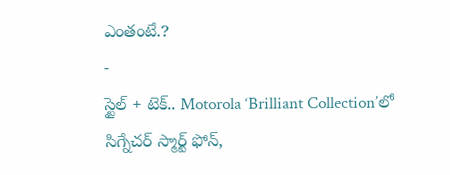ఎంతంటే.?
-
స్టైల్ + టెక్.. Motorola ‘Brilliant Collection’లో సిగ్నేచర్ స్మార్ట్ ఫోన్,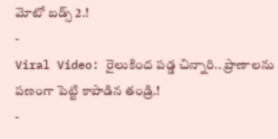మోటో బడ్స్ 2.!
-
Viral Video: రైలుకింద పడ్డ చిన్నారి.. ప్రాణాలను పణంగా పెట్టి కాపాడిన తండ్రి.!
-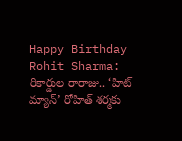Happy Birthday Rohit Sharma: రికార్డుల రారాజు.. ‘హిట్ మ్యాన్’ రోహిత్ శర్మకు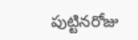పుట్టినరోజు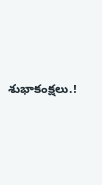శుభాకంక్షలు.!